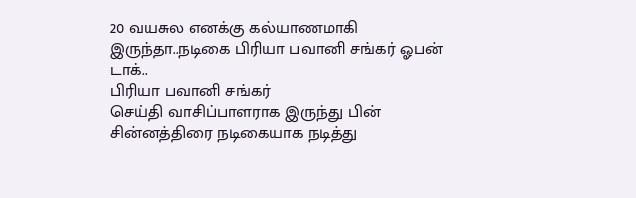20 வயசுல எனக்கு கல்யாணமாகி இருந்தா..நடிகை பிரியா பவானி சங்கர் ஓபன் டாக்..
பிரியா பவானி சங்கர்
செய்தி வாசிப்பாளராக இருந்து பின் சின்னத்திரை நடிகையாக நடித்து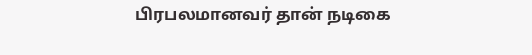பிரபலமானவர் தான் நடிகை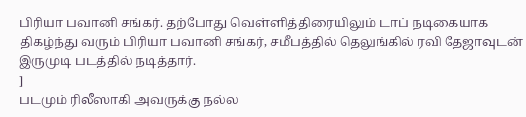பிரியா பவானி சங்கர். தற்போது வெள்ளித்திரையிலும் டாப் நடிகையாக திகழ்ந்து வரும் பிரியா பவானி சங்கர், சமீபத்தில் தெலுங்கில் ரவி தேஜாவுடன் இருமுடி படத்தில் நடித்தார்.
]
படமும் ரிலீஸாகி அவருக்கு நல்ல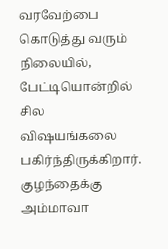வரவேற்பை கொடுத்து வரும் நிலையில், பேட்டியொன்றில் சில விஷயங்கலை பகிர்ந்திருக்கிறார்.
குழந்தைக்கு அம்மாவா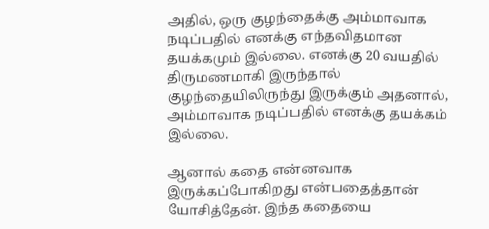அதில், ஒரு குழந்தைக்கு அம்மாவாக நடிப்பதில் எனக்கு எந்தவிதமான தயக்கமும் இல்லை. எனக்கு 20 வயதில் திருமணமாகி இருந்தால் குழந்தையிலிருந்து இருக்கும் அதனால், அம்மாவாக நடிப்பதில் எனக்கு தயக்கம் இல்லை.

ஆனால் கதை என்னவாக இருக்கப்போகிறது என்பதைத்தான் யோசித்தேன். இந்த கதையை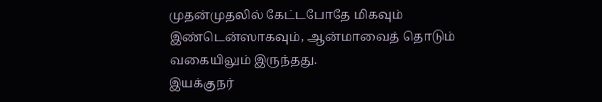முதன்முதலில் கேட்டபோதே மிகவும் இண்டென்ஸாகவும், ஆன்மாவைத் தொடும் வகையிலும் இருந்தது.
இயக்குநர்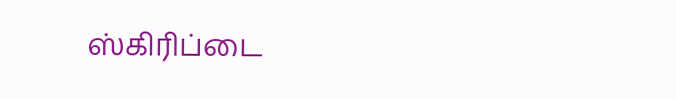ஸ்கிரிப்டை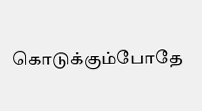கொடுக்கும்போதே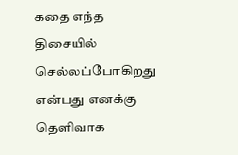கதை எந்த திசையில் செல்லப்போகிறது என்பது எனக்கு தெளிவாக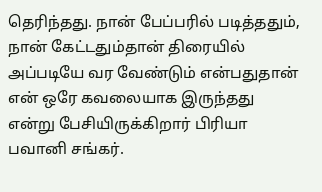தெரிந்தது. நான் பேப்பரில் படித்ததும், நான் கேட்டதும்தான் திரையில் அப்படியே வர வேண்டும் என்பதுதான் என் ஒரே கவலையாக இருந்தது என்று பேசியிருக்கிறார் பிரியா பவானி சங்கர்.